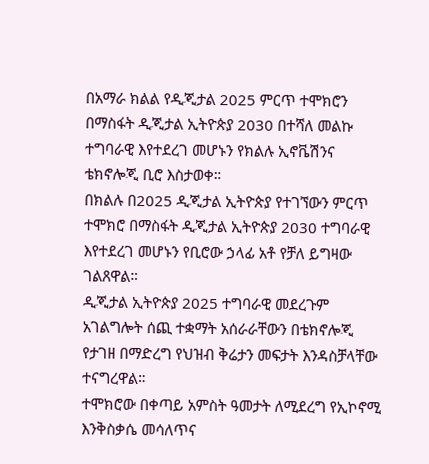በአማራ ክልል የዲጂታል 2025 ምርጥ ተሞክሮን በማስፋት ዲጂታል ኢትዮጵያ 2030 በተሻለ መልኩ ተግባራዊ እየተደረገ መሆኑን የክልሉ ኢኖቬሽንና ቴክኖሎጂ ቢሮ እስታወቀ።
በክልሉ በ2025 ዲጂታል ኢትዮጵያ የተገኘውን ምርጥ ተሞክሮ በማስፋት ዲጂታል ኢትዮጵያ 2030 ተግባራዊ እየተደረገ መሆኑን የቢሮው ኃላፊ አቶ የቻለ ይግዛው ገልጸዋል።
ዲጂታል ኢትዮጵያ 2025 ተግባራዊ መደረጉም አገልግሎት ሰጪ ተቋማት አሰራራቸውን በቴክኖሎጂ የታገዘ በማድረግ የህዝብ ቅሬታን መፍታት እንዳስቻላቸው ተናግረዋል።
ተሞክሮው በቀጣይ አምስት ዓመታት ለሚደረግ የኢኮኖሚ እንቅስቃሴ መሳለጥና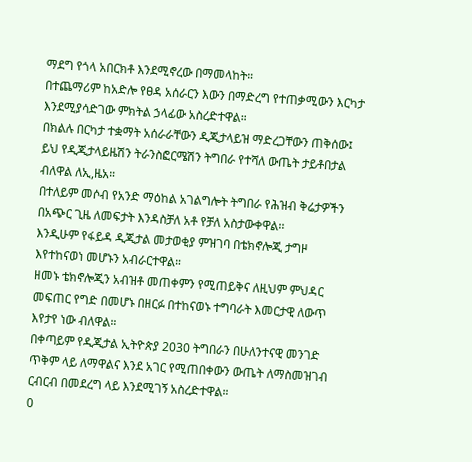ማደግ የጎላ አበርክቶ እንደሚኖረው በማመላከት።
በተጨማሪም ከአድሎ የፀዳ አሰራርን እውን በማድረግ የተጠቃሚውን እርካታ እንደሚያሳድገው ምክትል ኃላፊው አስረድተዋል።
በክልሉ በርካታ ተቋማት አሰራራቸውን ዲጂታላይዝ ማድረጋቸውን ጠቅሰው፤ ይህ የዲጂታላይዜሽን ትራንስፎርሜሽን ትግበራ የተሻለ ውጤት ታይቶበታል ብለዋል ለኢ,ዜአ።
በተለይም መሶብ የአንድ ማዕከል አገልግሎት ትግበራ የሕዝብ ቅሬታዎችን በአጭር ጊዜ ለመፍታት እንዳስቻለ አቶ የቻለ አስታውቀዋል፡፡
እንዲሁም የፋይዳ ዲጂታል መታወቂያ ምዝገባ በቴክኖሎጂ ታግዞ እየተከናወነ መሆኑን አብራርተዋል።
ዘመኑ ቴክኖሎጂን አብዝቶ መጠቀምን የሚጠይቅና ለዚህም ምህዳር መፍጠር የግድ በመሆኑ በዘርፉ በተከናወኑ ተግባራት እመርታዊ ለውጥ እየታየ ነው ብለዋል።
በቀጣይም የዲጂታል ኢትዮጵያ 2030 ትግበራን በሁለንተናዊ መንገድ ጥቅም ላይ ለማዋልና እንደ አገር የሚጠበቀውን ውጤት ለማስመዝገብ ርብርብ በመደረግ ላይ እንደሚገኝ አስረድተዋል።
0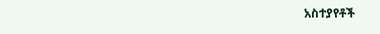አስተያየቶች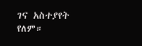ገና አስተያየት የለም።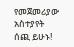የመጀመሪያው አስተያየት ሰጪ ይሁኑ!